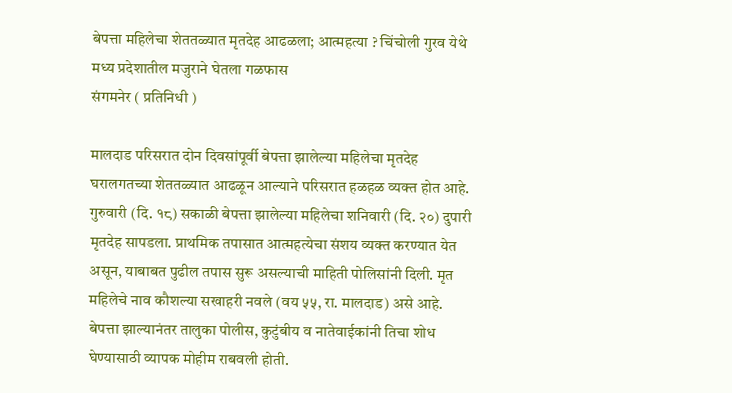बेपत्ता महिलेचा शेततळ्यात मृतदेह आढळला; आत्महत्या ? चिंचोली गुरव येथे मध्य प्रदेशातील मजुराने घेतला गळफास
संगमनेर ( प्रतिनिधी )

मालदाड परिसरात दोन दिवसांपूर्वी बेपत्ता झालेल्या महिलेचा मृतदेह घरालगतच्या शेततळ्यात आढळून आल्याने परिसरात हळहळ व्यक्त होत आहे. गुरुवारी (दि. १८) सकाळी बेपत्ता झालेल्या महिलेचा शनिवारी (दि. २०) दुपारी मृतदेह सापडला. प्राथमिक तपासात आत्महत्येचा संशय व्यक्त करण्यात येत असून, याबाबत पुढील तपास सुरू असल्याची माहिती पोलिसांनी दिली. मृत महिलेचे नाव कौशल्या सखाहरी नवले (वय ५५, रा. मालदाड) असे आहे. बेपत्ता झाल्यानंतर तालुका पोलीस, कुटुंबीय व नातेवाईकांनी तिचा शोध घेण्यासाठी व्यापक मोहीम राबवली होती.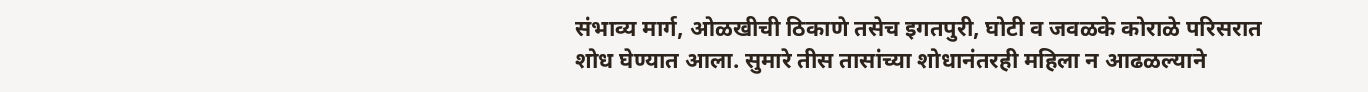संभाव्य मार्ग, ओळखीची ठिकाणे तसेच इगतपुरी, घोटी व जवळके कोराळे परिसरात शोध घेण्यात आला. सुमारे तीस तासांच्या शोधानंतरही महिला न आढळल्याने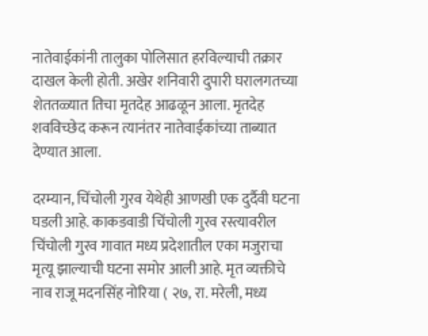नातेवाईकांनी तालुका पोलिसात हरविल्याची तक्रार दाखल केली होती. अखेर शनिवारी दुपारी घरालगतच्या शेततळ्यात तिचा मृतदेह आढळून आला. मृतदेह शवविच्छेद करून त्यानंतर नातेवाईकांच्या ताब्यात देण्यात आला.

दरम्यान, चिंचोली गुरव येथेही आणखी एक दुर्दैवी घटना घडली आहे. काकडवाडी चिंचोली गुरव रस्त्यावरील चिंचोली गुरव गावात मध्य प्रदेशातील एका मजुराचा मृत्यू झाल्याची घटना समोर आली आहे. मृत व्यक्तीचे नाव राजू मदनसिंह नोरिया ( २७, रा. मरेली, मध्य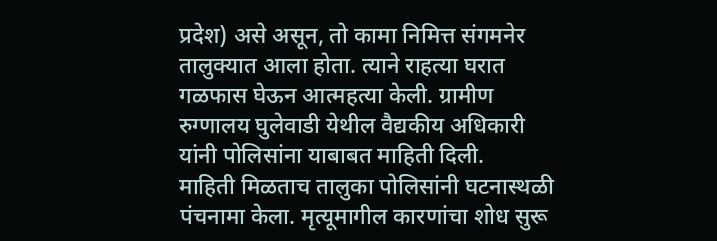प्रदेश) असे असून, तो कामा निमित्त संगमनेर तालुक्यात आला होता. त्याने राहत्या घरात गळफास घेऊन आत्महत्या केली. ग्रामीण रुग्णालय घुलेवाडी येथील वैद्यकीय अधिकारी यांनी पोलिसांना याबाबत माहिती दिली.
माहिती मिळताच तालुका पोलिसांनी घटनास्थळी पंचनामा केला. मृत्यूमागील कारणांचा शोध सुरू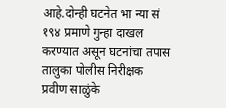आहे.दोन्ही घटनेत भा न्या सं १९४ प्रमाणे गुन्हा दाखल करण्यात असून घटनांचा तपास तालुका पोलीस निरीक्षक प्रवीण साळुंके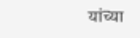यांच्या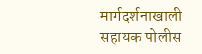मार्गदर्शनाखाली सहायक पोलीस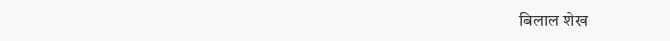बिलाल शेख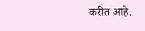करीत आहे.